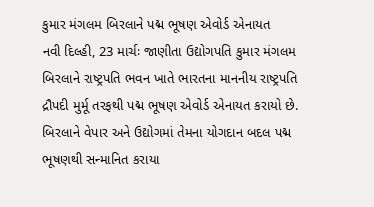કુમાર મંગલમ બિરલાને પદ્મ ભૂષણ એવોર્ડ એનાયત
નવી દિલ્હી, 23 માર્ચઃ જાણીતા ઉદ્યોગપતિ કુમાર મંગલમ બિરલાને રાષ્ટ્રપતિ ભવન ખાતે ભારતના માનનીય રાષ્ટ્રપતિ દ્રૌપદી મુર્મૂ તરફથી પદ્મ ભૂષણ એવોર્ડ એનાયત કરાયો છે. બિરલાને વેપાર અને ઉદ્યોગમાં તેમના યોગદાન બદલ પદ્મ ભૂષણથી સન્માનિત કરાયા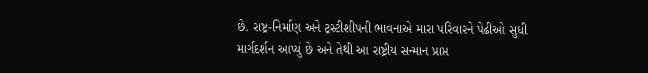છે. રાષ્ટ્ર-નિર્માણ અને ટ્રસ્ટીશીપની ભાવનાએ મારા પરિવારને પેઢીઓ સુધી માર્ગદર્શન આપ્યું છે અને તેથી આ રાષ્ટ્રીય સન્માન પ્રાપ્ત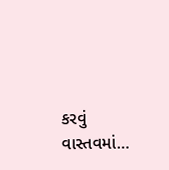કરવું વાસ્તવમાં…